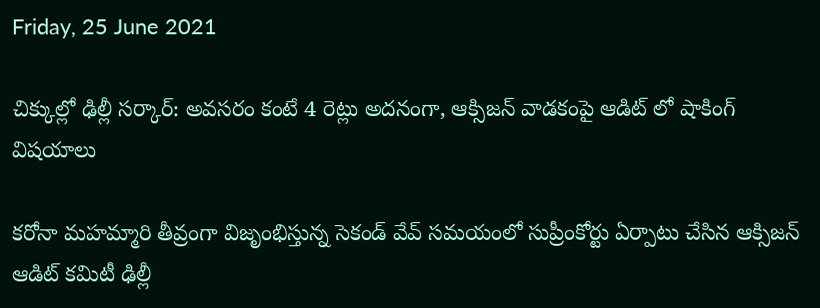Friday, 25 June 2021

చిక్కుల్లో ఢిల్లీ సర్కార్: అవసరం కంటే 4 రెట్లు అదనంగా, ఆక్సిజన్ వాడకంపై ఆడిట్ లో షాకింగ్ విషయాలు

కరోనా మహమ్మారి తీవ్రంగా విజృంభిస్తున్న సెకండ్ వేవ్ సమయంలో సుప్రీంకోర్టు ఏర్పాటు చేసిన ఆక్సిజన్ ఆడిట్ కమిటీ ఢిల్లీ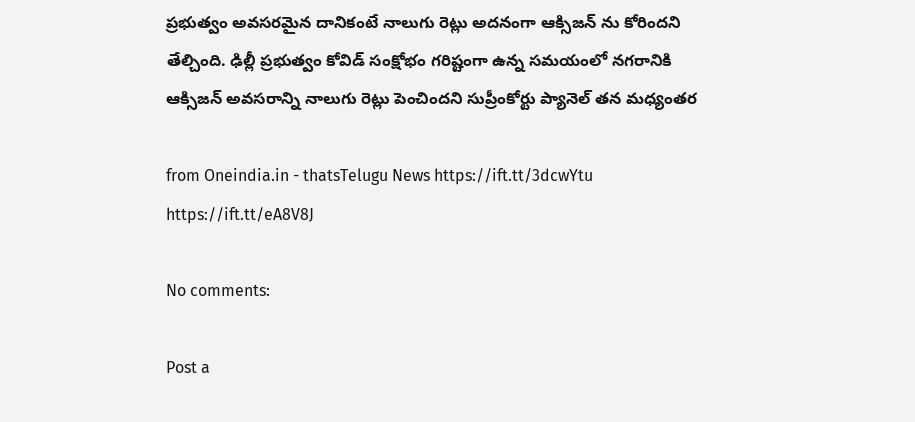ప్రభుత్వం అవసరమైన దానికంటే నాలుగు రెట్లు అదనంగా ఆక్సిజన్ ను కోరిందని తేల్చింది. ఢిల్లీ ప్రభుత్వం కోవిడ్ సంక్షోభం గరిష్టంగా ఉన్న సమయంలో నగరానికి ఆక్సిజన్ అవసరాన్ని నాలుగు రెట్లు పెంచిందని సుప్రీంకోర్టు ప్యానెల్ తన మధ్యంతర

from Oneindia.in - thatsTelugu News https://ift.tt/3dcwYtu
https://ift.tt/eA8V8J

No comments:

Post a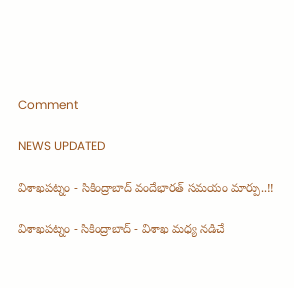Comment

NEWS UPDATED

విశాఖపట్నం - సికింద్రాబాద్ వందేభారత్ సమయం మార్పు..!!

విశాఖపట్నం - సికింద్రాబాద్ - విశాఖ మధ్య నడిచే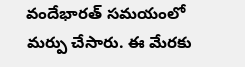వందేభారత్ సమయంలో మర్పు చేసారు. ఈ మేరకు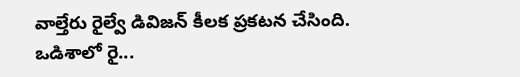వాల్తేరు రైల్వే డివిజన్ కీలక ప్రకటన చేసింది. ఒడిశాలో రై...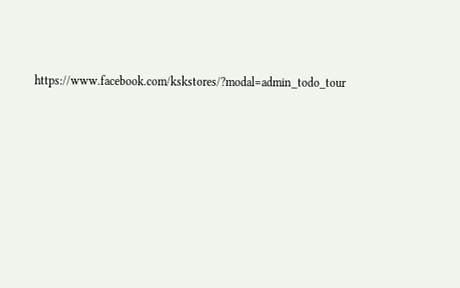https://www.facebook.com/kskstores/?modal=admin_todo_tour